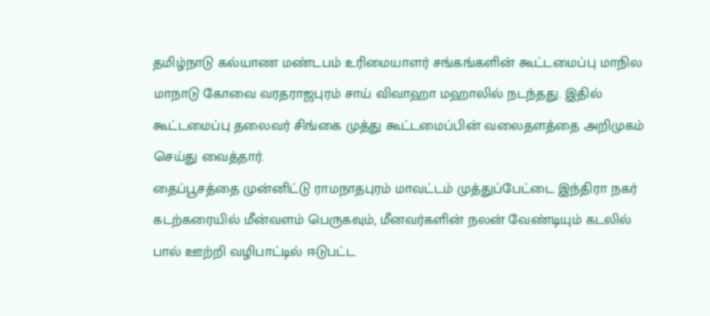தமிழ்நாடு கல்யாண மண்டபம் உரிமையாளர் சங்கங்களின் கூட்டமைப்பு மாநில மாநாடு கோவை வரதராஜபுரம் சாய் விவாஹா மஹாலில் நடந்தது. இதில் கூட்டமைப்பு தலைவர் சிங்கை முத்து கூட்டமைப்பின் வலைதளத்தை அறிமுகம் செய்து வைத்தார்.
தைப்பூசத்தை முன்னிட்டு ராமநாதபுரம் மாவட்டம் முத்துப்பேட்டை இந்திரா நகர் கடற்கரையில் மீன்வளம் பெருகவும், மீனவர்களின் நலன் வேண்டியும் கடலில் பால் ஊற்றி வழிபாட்டில் ஈடுபட்ட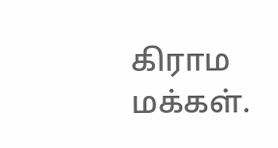கிராம மக்கள்.